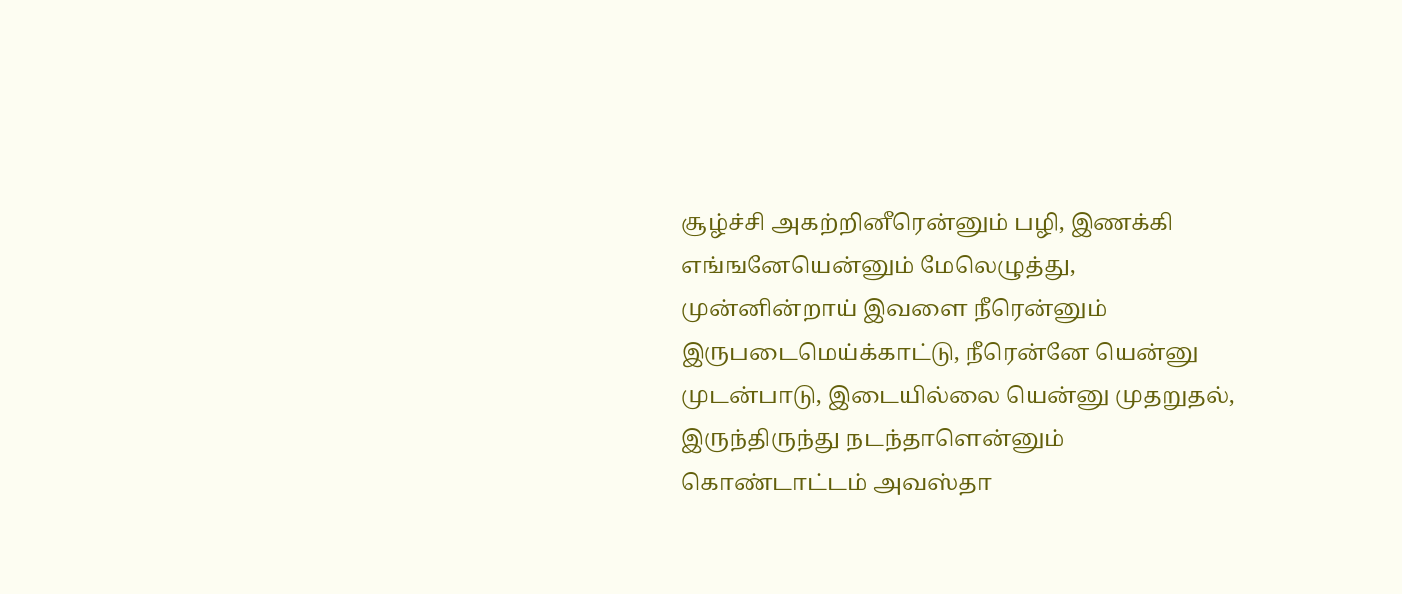சூழ்ச்சி அகற்றினீரென்னும் பழி, இணக்கி எங்ஙனேயென்னும் மேலெழுத்து, முன்னின்றாய் இவளை நீரென்னும் இருபடைமெய்க்காட்டு, நீரென்னே யென்னு முடன்பாடு, இடையில்லை யென்னு முதறுதல், இருந்திருந்து நடந்தாளென்னும் கொண்டாட்டம் அவஸ்தா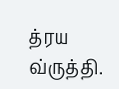த்ரய வ்ருத்தி.